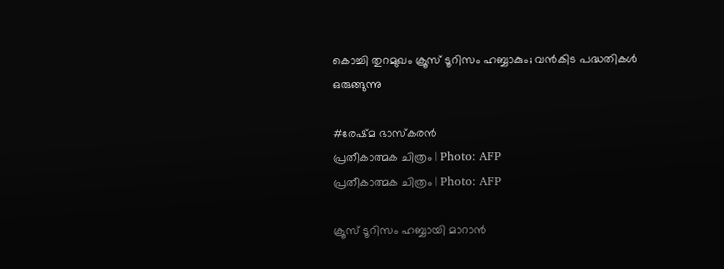കൊച്ചി തുറമുഖം ക്രൂസ് ടൂറിസം ഹബ്ബാകും; വന്‍കിട പദ്ധതികള്‍ ഒരുങ്ങുന്നു

#രേഷ്മ ഭാസ്കരൻ
പ്രതീകാത്മക ചിത്രം | Photo: AFP
പ്രതീകാത്മക ചിത്രം | Photo: AFP

ക്രൂസ് ടൂറിസം ഹബ്ബായി മാറാന്‍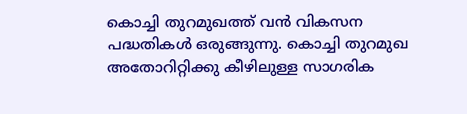കൊച്ചി തുറമുഖത്ത് വന്‍ വികസന പദ്ധതികള്‍ ഒരുങ്ങുന്നു. കൊച്ചി തുറമുഖ അതോറിറ്റിക്കു കീഴിലുള്ള സാഗരിക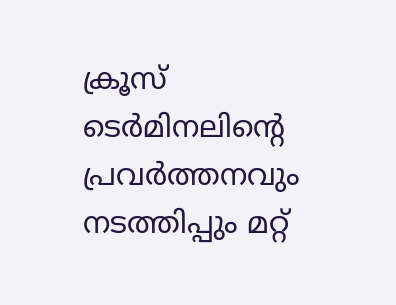ക്രൂസ് ടെര്‍മിനലിന്റെ പ്രവര്‍ത്തനവും നടത്തിപ്പും മറ്റ്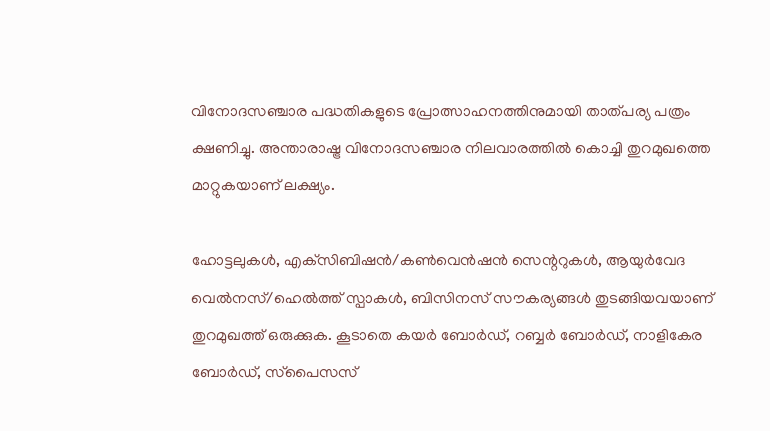വിനോദസഞ്ചാര പദ്ധതികളുടെ പ്രോത്സാഹനത്തിനുമായി താത്പര്യ പത്രം ക്ഷണിച്ചു. അന്താരാഷ്ട്ര വിനോദസഞ്ചാര നിലവാരത്തില്‍ കൊച്ചി തുറമുഖത്തെ മാറ്റുകയാണ് ലക്ഷ്യം.

ഹോട്ടലുകള്‍, എക്‌സിബിഷന്‍/കണ്‍വെന്‍ഷന്‍ സെന്ററുകള്‍, ആയുര്‍വേദ വെല്‍നസ്/ഹെല്‍ത്ത് സ്പാകള്‍, ബിസിനസ് സൗകര്യങ്ങള്‍ തുടങ്ങിയവയാണ് തുറമുഖത്ത് ഒരുക്കുക. കൂടാതെ കയര്‍ ബോര്‍ഡ്, റബ്ബര്‍ ബോര്‍ഡ്, നാളികേര ബോര്‍ഡ്, സ്‌പൈസസ്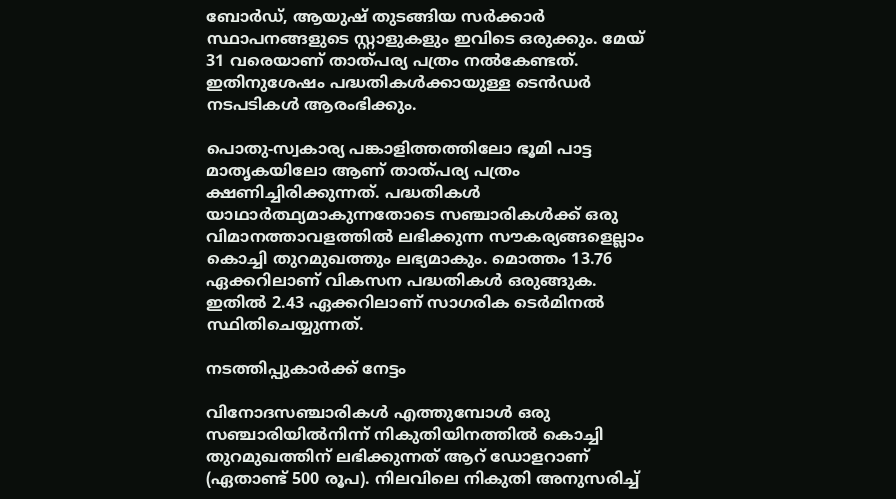ബോര്‍ഡ്, ആയുഷ് തുടങ്ങിയ സര്‍ക്കാര്‍ സ്ഥാപനങ്ങളുടെ സ്റ്റാളുകളും ഇവിടെ ഒരുക്കും. മേയ് 31 വരെയാണ് താത്പര്യ പത്രം നല്‍കേണ്ടത്. ഇതിനുശേഷം പദ്ധതികള്‍ക്കായുള്ള ടെന്‍ഡര്‍ നടപടികള്‍ ആരംഭിക്കും.

പൊതു-സ്വകാര്യ പങ്കാളിത്തത്തിലോ ഭൂമി പാട്ട മാതൃകയിലോ ആണ് താത്പര്യ പത്രം ക്ഷണിച്ചിരിക്കുന്നത്. പദ്ധതികള്‍ യാഥാര്‍ത്ഥ്യമാകുന്നതോടെ സഞ്ചാരികള്‍ക്ക് ഒരു വിമാനത്താവളത്തില്‍ ലഭിക്കുന്ന സൗകര്യങ്ങളെല്ലാം കൊച്ചി തുറമുഖത്തും ലഭ്യമാകും. മൊത്തം 13.76 ഏക്കറിലാണ് വികസന പദ്ധതികള്‍ ഒരുങ്ങുക. ഇതില്‍ 2.43 ഏക്കറിലാണ് സാഗരിക ടെര്‍മിനല്‍ സ്ഥിതിചെയ്യുന്നത്.

നടത്തിപ്പുകാര്‍ക്ക് നേട്ടം

വിനോദസഞ്ചാരികള്‍ എത്തുമ്പോള്‍ ഒരു സഞ്ചാരിയില്‍നിന്ന് നികുതിയിനത്തില്‍ കൊച്ചി തുറമുഖത്തിന് ലഭിക്കുന്നത് ആറ് ഡോളറാണ് (ഏതാണ്ട് 500 രൂപ). നിലവിലെ നികുതി അനുസരിച്ച്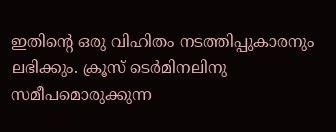ഇതിന്റെ ഒരു വിഹിതം നടത്തിപ്പുകാരനും ലഭിക്കും. ക്രൂസ് ടെര്‍മിനലിനു സമീപമൊരുക്കുന്ന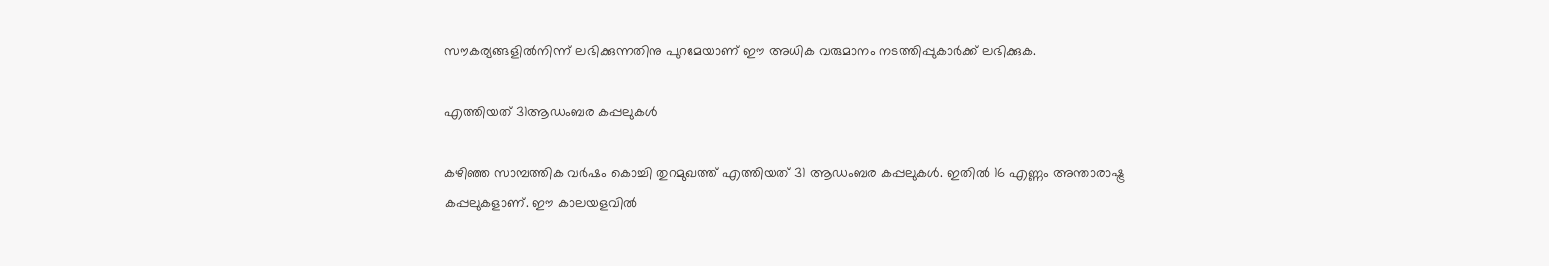സൗകര്യങ്ങളില്‍നിന്ന് ലഭിക്കുന്നതിനു പുറമേയാണ് ഈ അധിക വരുമാനം നടത്തിപ്പുകാര്‍ക്ക് ലഭിക്കുക.

എത്തിയത് 31ആഡംബര കപ്പലുകള്‍

കഴിഞ്ഞ സാമ്പത്തിക വര്‍ഷം കൊച്ചി തുറമുഖത്ത് എത്തിയത് 31 ആഡംബര കപ്പലുകള്‍. ഇതില്‍ 16 എണ്ണം അന്താരാഷ്ട്ര കപ്പലുകളാണ്. ഈ കാലയളവില്‍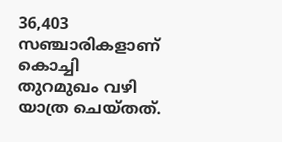36,403 സഞ്ചാരികളാണ് കൊച്ചി തുറമുഖം വഴി യാത്ര ചെയ്തത്.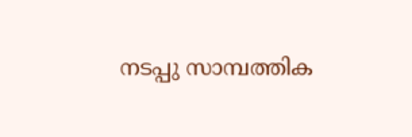നടപ്പു സാമ്പത്തിക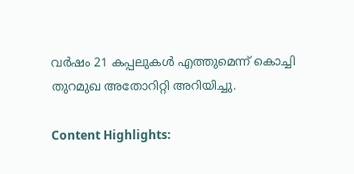വര്‍ഷം 21 കപ്പലുകള്‍ എത്തുമെന്ന് കൊച്ചി തുറമുഖ അതോറിറ്റി അറിയിച്ചു.

Content Highlights: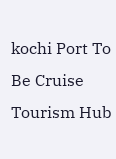kochi Port To Be Cruise Tourism Hub